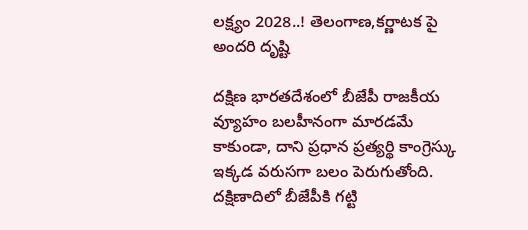లక్ష్యం 2028..! తెలంగాణ,కర్ణాటక పై అందరి దృష్టి

దక్షిణ భారతదేశంలో బీజేపీ రాజకీయ వ్యూహం బలహీనంగా మారడమే కాకుండా, దాని ప్రధాన ప్రత్యర్థి కాంగ్రెస్కు ఇక్కడ వరుసగా బలం పెరుగుతోంది. దక్షిణాదిలో బీజేపీకి గట్టి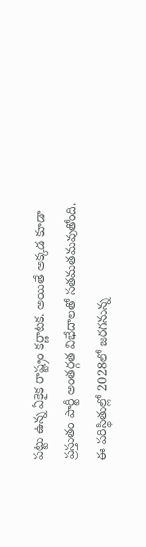పట్టు ఉన్న ఏకైక రాష్ట్రం కర్ణాటక. అయితే అక్కడ కూడా ప్రస్తుతం పార్టీ అంతర్గత విభేదాలతో సతమతమవుతోంది. ఈ పరిస్థితుల్లో 2028లో జరగనున్న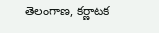తెలంగాణ, కర్ణాటక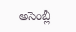అసెంబ్లీ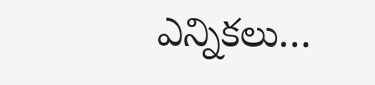ఎన్నికలు…